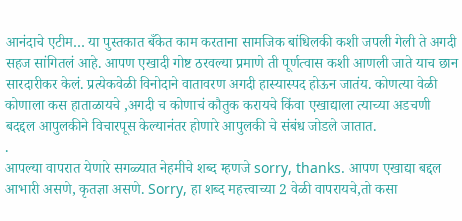आनंदाचे एटीम… या पुस्तकात बँकेत काम करताना सामजिक बांधिलकी कशी जपली गेली ते अगदी सहज सांगितलं आहे. आपण एखादी गोष्ट ठरवल्या प्रमाणे ती पूर्णत्वास कशी आणली जाते याच छान सारदारीकर केलं. प्रत्येकवेळी विनोदाने वातावरण अगदी हास्यास्पद होऊन जातंय. कोणत्या वेळी कोणाला कस हाताळायचे ,अगदी च कोणाचं कौतुक करायचे किंवा एखाद्याला त्याच्या अडचणी बदद्दल आपुलकीने विचारपूस केल्यानंतर होणारे आपुलकी चे संबंध जोडले जातात.
.
आपल्या वापरात येणारे सगळ्यात नेहमीचे शब्द म्हणजे sorry, thanks. आपण एखाद्या बद्दल आभारी असणे, कृतज्ञा असणे. Sorry, हा शब्द महत्त्वाच्या 2 वेळी वापरायचे,तो कसा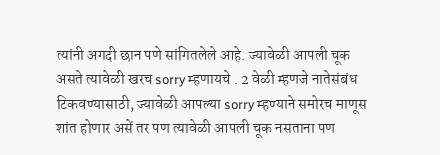त्यांनी अगदी छान पणे सांगितलेले आहे. ज्यावेळी आपली चूक असते त्यावेळी खरच sorry म्हणायचे . 2 वेळी म्हणजे नातेसंबंध टिकवण्यासाठी, ज्यावेळी आपल्या sorry म्हण्याने समोरच माणूस शांत होणार असें तर पण त्यावेळी आपली चूक नसताना पण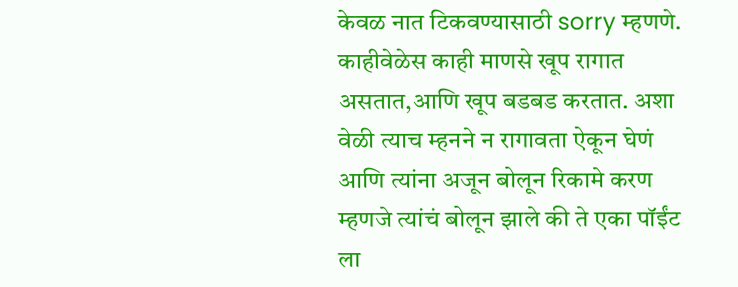केवळ नात टिकवण्यासाठी sorry म्हणणे. काहीवेळेस काही माणसे खूप रागात असतात,आणि खूप बडबड करतात. अशा वेळी त्याच म्हनने न रागावता ऐकून घेणं आणि त्यांना अजून बोलून रिकामे करण म्हणजे त्यांचं बोलून झाले की ते एका पॉईंट ला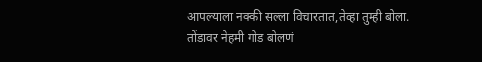आपल्याला नक्की सल्ला विचारतात,तेव्हा तुम्ही बोला.
तोंडावर नेहमी गोड बोलणं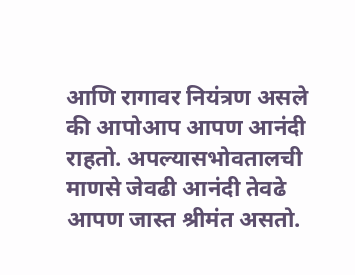आणि रागावर नियंत्रण असले की आपोआप आपण आनंदी राहतो. अपल्यासभोवतालची माणसे जेवढी आनंदी तेवढे आपण जास्त श्रीमंत असतो.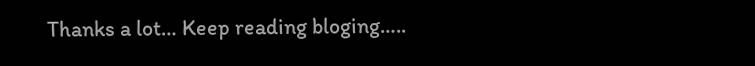Thanks a lot… Keep reading bloging…..